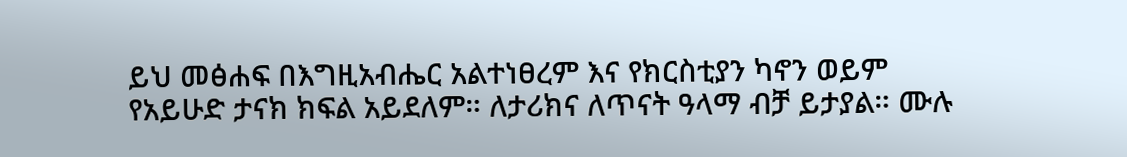ይህ መፅሐፍ በእግዚአብሔር አልተነፀረም እና የክርስቲያን ካኖን ወይም የአይሁድ ታናክ ክፍል አይደለም። ለታሪክና ለጥናት ዓላማ ብቻ ይታያል። ሙሉ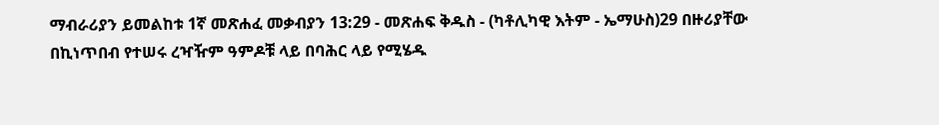ማብራሪያን ይመልከቱ 1ኛ መጽሐፈ መቃብያን 13:29 - መጽሐፍ ቅዱስ - (ካቶሊካዊ እትም - ኤማሁስ)29 በዙሪያቸው በኪነጥበብ የተሠሩ ረዣዥም ዓምዶቹ ላይ በባሕር ላይ የሚሄዱ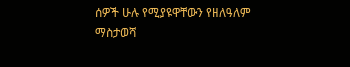ሰዎች ሁሉ የሚያዩዋቸውን የዘለዓለም ማስታወሻ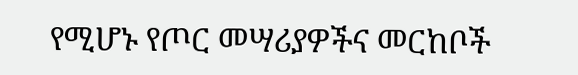የሚሆኑ የጦር መሣሪያዎችና መርከቦች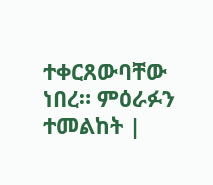ተቀርጸውባቸው ነበረ። ምዕራፉን ተመልከት |